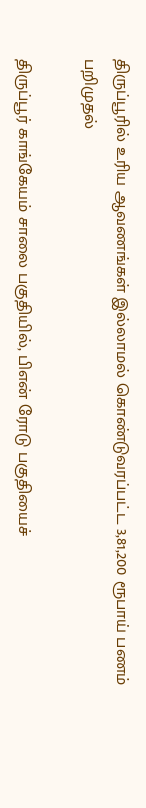திருப்பூரில் உரிய ஆவணங்கள் இல்லாமல் கொண்டுவரப்பட்ட 3,81,200 ரூபாய் பணம் பறிமுதல்

திருப்பூர் காங்கேயம் சாலை பகுதியில், பிஎன் ரோடு பகுதியைச்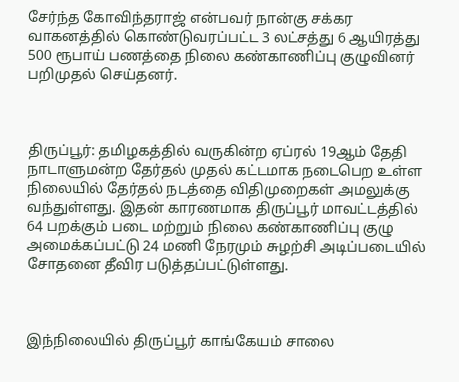சேர்ந்த கோவிந்தராஜ் என்பவர் நான்கு சக்கர வாகனத்தில் கொண்டுவரப்பட்ட 3 லட்சத்து 6 ஆயிரத்து 500 ரூபாய் பணத்தை நிலை கண்காணிப்பு குழுவினர் பறிமுதல் செய்தனர்.



திருப்பூர்: தமிழகத்தில் வருகின்ற ஏப்ரல் 19ஆம் தேதி நாடாளுமன்ற தேர்தல் முதல் கட்டமாக நடைபெற உள்ள நிலையில் தேர்தல் நடத்தை விதிமுறைகள் அமலுக்கு வந்துள்ளது. இதன் காரணமாக திருப்பூர் மாவட்டத்தில் 64 பறக்கும் படை மற்றும் நிலை கண்காணிப்பு குழு அமைக்கப்பட்டு 24 மணி நேரமும் சுழற்சி அடிப்படையில் சோதனை தீவிர படுத்தப்பட்டுள்ளது.



இந்நிலையில் திருப்பூர் காங்கேயம் சாலை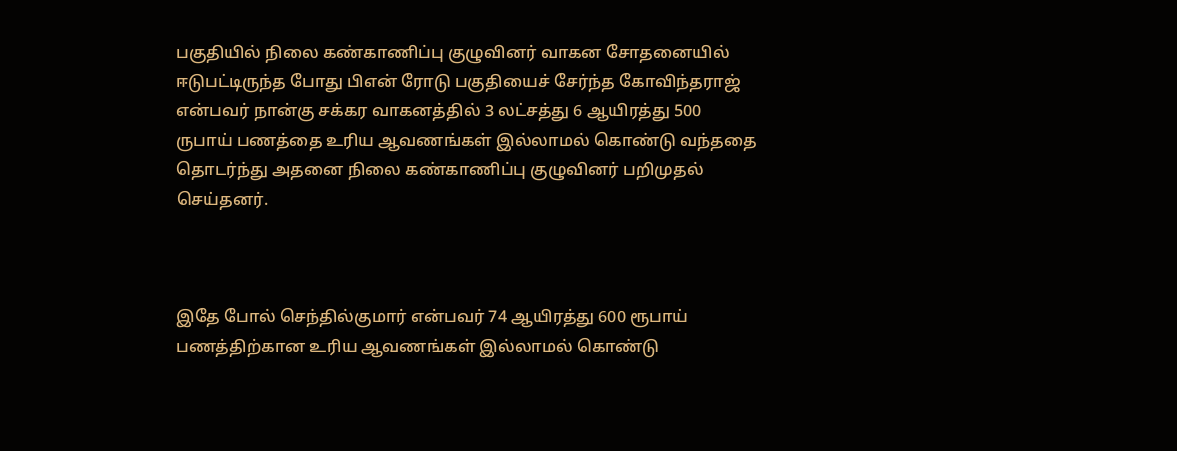பகுதியில் நிலை கண்காணிப்பு குழுவினர் வாகன சோதனையில் ஈடுபட்டிருந்த போது பிஎன் ரோடு பகுதியைச் சேர்ந்த கோவிந்தராஜ் என்பவர் நான்கு சக்கர வாகனத்தில் 3 லட்சத்து 6 ஆயிரத்து 500 ருபாய் பணத்தை உரிய ஆவணங்கள் இல்லாமல் கொண்டு வந்ததை தொடர்ந்து அதனை நிலை கண்காணிப்பு குழுவினர் பறிமுதல் செய்தனர்.



இதே போல் செந்தில்குமார் என்பவர் 74 ஆயிரத்து 600 ரூபாய் பணத்திற்கான உரிய ஆவணங்கள் இல்லாமல் கொண்டு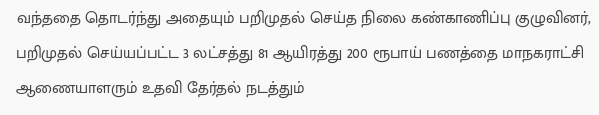வந்ததை தொடர்ந்து அதையும் பறிமுதல் செய்த நிலை கண்காணிப்பு குழுவினர், பறிமுதல் செய்யப்பட்ட 3 லட்சத்து 81 ஆயிரத்து 200 ரூபாய் பணத்தை மாநகராட்சி ஆணையாளரும் உதவி தேர்தல் நடத்தும்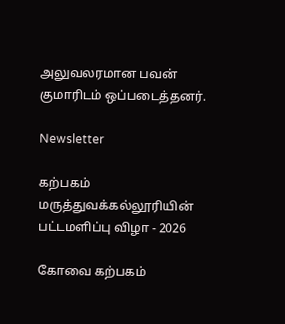அலுவலரமான பவன் குமாரிடம் ஒப்படைத்தனர்.

Newsletter

கற்பகம் மருத்துவக்கல்லூரியின் பட்டமளிப்பு விழா - 2026

கோவை கற்பகம்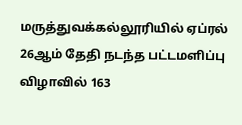மருத்துவக்கல்லூரியில் ஏப்ரல் 26ஆம் தேதி நடந்த பட்டமளிப்பு விழாவில் 163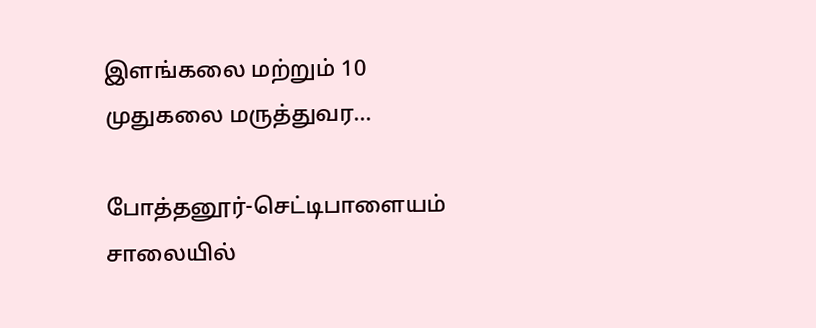இளங்கலை மற்றும் 10 முதுகலை மருத்துவர...

போத்தனூர்-செட்டிபாளையம் சாலையில்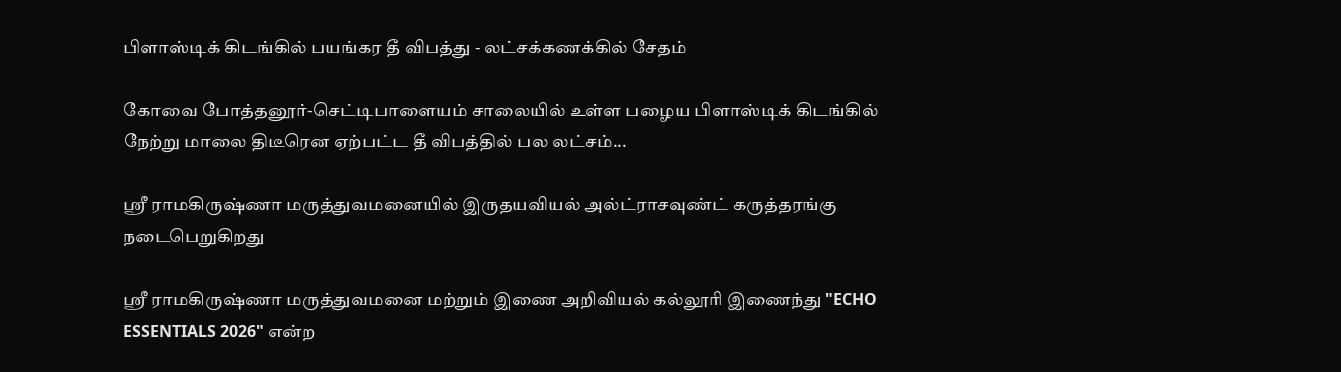பிளாஸ்டிக் கிடங்கில் பயங்கர தீ விபத்து - லட்சக்கணக்கில் சேதம்

கோவை போத்தனூர்-செட்டிபாளையம் சாலையில் உள்ள பழைய பிளாஸ்டிக் கிடங்கில் நேற்று மாலை திடீரென ஏற்பட்ட தீ விபத்தில் பல லட்சம்...

ஶ்ரீ ராமகிருஷ்ணா மருத்துவமனையில் இருதயவியல் அல்ட்ராசவுண்ட் கருத்தரங்கு நடைபெறுகிறது

ஶ்ரீ ராமகிருஷ்ணா மருத்துவமனை மற்றும் இணை அறிவியல் கல்லூரி இணைந்து "ECHO ESSENTIALS 2026" என்ற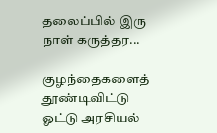தலைப்பில் இரு நாள் கருத்தர...

குழந்தைகளைத் தூண்டிவிட்டு ஓட்டு அரசியல்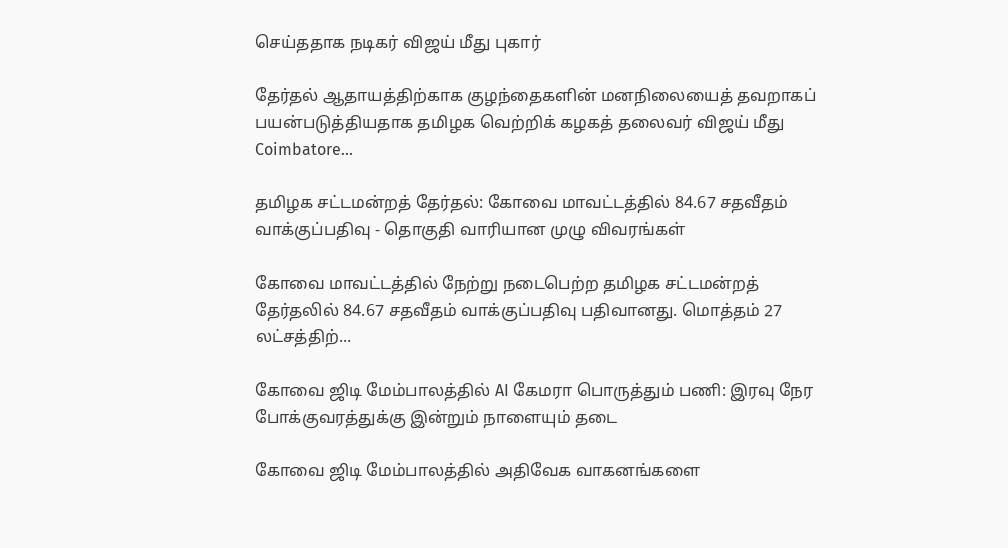செய்ததாக நடிகர் விஜய் மீது புகார்

தேர்தல் ஆதாயத்திற்காக குழந்தைகளின் மனநிலையைத் தவறாகப் பயன்படுத்தியதாக தமிழக வெற்றிக் கழகத் தலைவர் விஜய் மீது Coimbatore...

தமிழக சட்டமன்றத் தேர்தல்: கோவை மாவட்டத்தில் 84.67 சதவீதம் வாக்குப்பதிவு - தொகுதி வாரியான முழு விவரங்கள்

கோவை மாவட்டத்தில் நேற்று நடைபெற்ற தமிழக சட்டமன்றத் தேர்தலில் 84.67 சதவீதம் வாக்குப்பதிவு பதிவானது. மொத்தம் 27 லட்சத்திற்...

கோவை ஜிடி மேம்பாலத்தில் AI கேமரா பொருத்தும் பணி: இரவு நேர போக்குவரத்துக்கு இன்றும் நாளையும் தடை

கோவை ஜிடி மேம்பாலத்தில் அதிவேக வாகனங்களை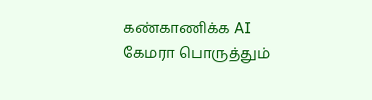கண்காணிக்க AI கேமரா பொருத்தும்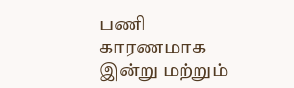பணி காரணமாக இன்று மற்றும்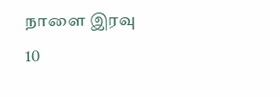நாளை இரவு 10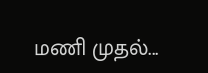மணி முதல்...